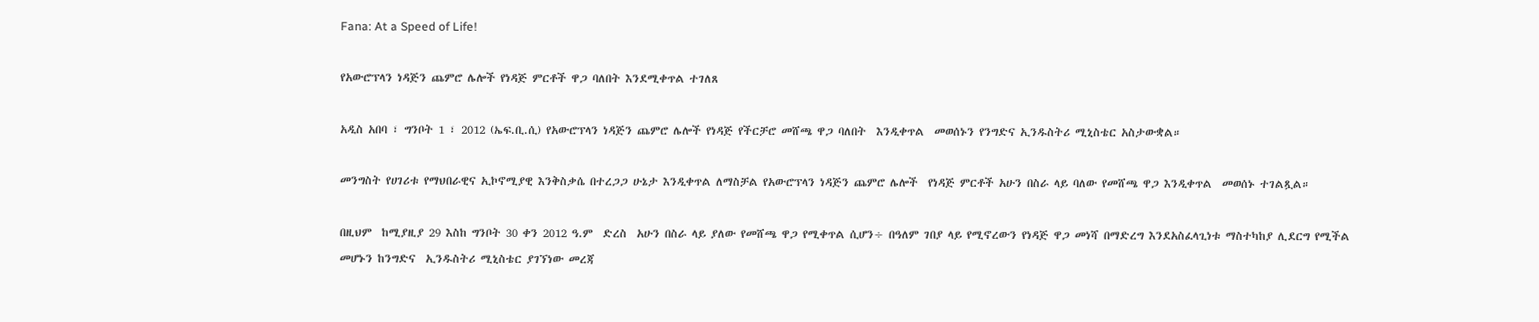Fana: At a Speed of Life!

የአውሮፕላን ነዳጅን ጨምሮ ሌሎች የነዳጅ ምርቶች ዋጋ ባለበት እንደሚቀጥል ተገለጸ

አዲስ አበባ ፣ ግንቦት 1 ፣ 2012 (ኤፍ.ቢ.ሲ) የአውሮፕላን ነዳጅን ጨምሮ ሌሎች የነዳጅ የችርቻሮ መሸጫ ዋጋ ባለበት  እንዲቀጥል  መወሰኑን የንግድና ኢንዱስትሪ ሚኒስቴር አስታውቋል።

መንግስት የሀገሪቱ የማህበራዊና ኢኮኖሚያዊ እንቅስቃሴ በተረጋጋ ሁኔታ እንዲቀጥል ለማስቻል የአውሮፕላን ነዳጅን ጨምሮ ሌሎች  የነዳጅ ምርቶች አሁን በስራ ላይ ባለው የመሸጫ ዋጋ እንዲቀጥል  መወሰኑ ተገልጿል።

በዚህም  ከሚያዚያ 29 እስከ ግንቦት 30 ቀን 2012 ዓ.ም  ድረስ  አሁን በስራ ላይ ያለው የመሸጫ ዋጋ የሚቀጥል ሲሆን÷ በዓለም ገበያ ላይ የሚኖረውን የነዳጅ ዋጋ መነሻ በማድረግ እንደአስፈላጊነቱ ማስተካከያ ሊደርግ የሚችል መሆኑን ከንግድና  ኢንዱስትሪ ሚኒስቴር ያገኘነው መረጃ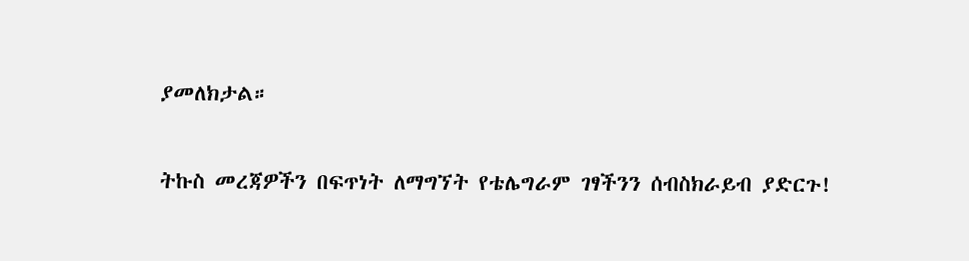ያመለክታል።

ትኩስ መረጃዎችን በፍጥነት ለማግኘት የቴሌግራም ገፃችንን ሰብስክራይብ ያድርጉ!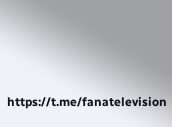https://t.me/fanatelevision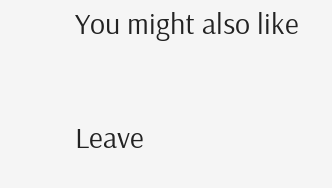You might also like

Leave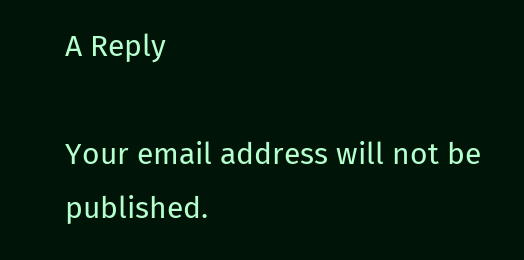A Reply

Your email address will not be published.